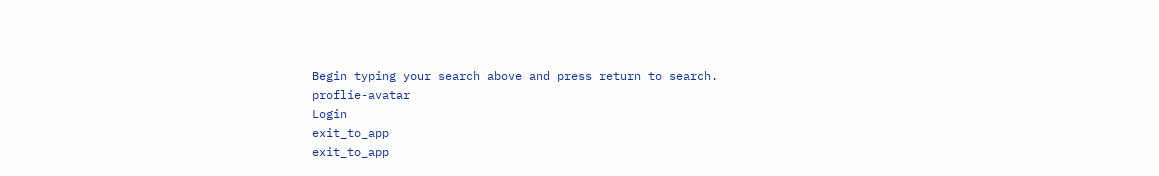Begin typing your search above and press return to search.
proflie-avatar
Login
exit_to_app
exit_to_app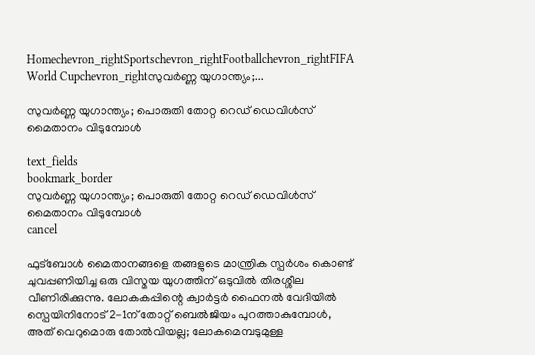Homechevron_rightSportschevron_rightFootballchevron_rightFIFA World Cupchevron_rightസുവർണ്ണ യുഗാന്ത്യം;...

സുവർണ്ണ യുഗാന്ത്യം; പൊരുതി തോറ്റ റെഡ് ഡെവിൾസ് മൈതാനം വിടുമ്പോൾ

text_fields
bookmark_border
സുവർണ്ണ യുഗാന്ത്യം; പൊരുതി തോറ്റ റെഡ് ഡെവിൾസ് മൈതാനം വിടുമ്പോൾ
cancel

ഫുട്ബോൾ മൈതാനങ്ങളെ തങ്ങളുടെ മാന്ത്രിക സ്പർശം കൊണ്ട് ചുവപ്പണിയിച്ച ഒരു വിസ്മയ യുഗത്തിന് ഒടുവിൽ തിരശ്ശീല വീണിരിക്കുന്നു. ലോകകപ്പിന്റെ ക്വാർട്ടർ ഫൈനൽ വേദിയിൽ സ്പെയിനിനോട് 2-1ന് തോറ്റ് ബെൽജിയം പുറത്താകുമ്പോൾ, അത് വെറുമൊരു തോൽവിയല്ല; ലോകമെമ്പടുമുള്ള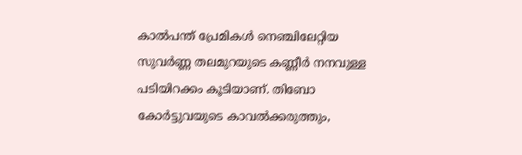കാൽപന്ത് പ്രേമികൾ നെഞ്ചിലേറ്റിയ സുവർണ്ണ തലമുറയുടെ കണ്ണീർ നനവുള്ള പടിയിറക്കം കൂടിയാണ്. തിബോ കോർട്ടുവയുടെ കാവൽക്കരുത്തും,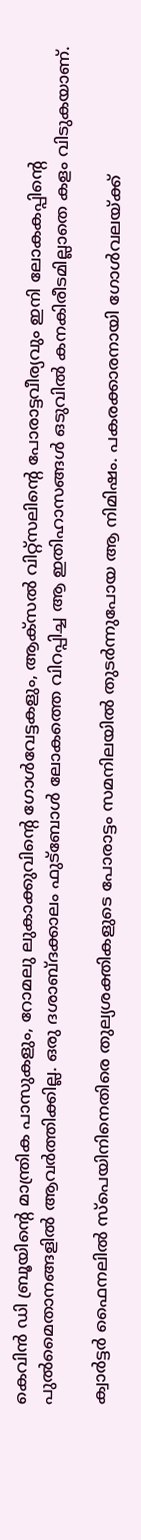കെവിൻ ഡി ബ്രൂയിന്റെ മാന്ത്രിക പാസുകളും, റോമലു ലുകാക്കുവിന്റെ ഗോൾവേട്ടകളും, ആക്സൽ വിറ്റ്സലിന്റെ പോരാട്ടവീര്യവും ഇനി ലോകകപ്പിന്റെ പുൽമൈതാനങ്ങളിൽ ആവർത്തിക്കില്ല. ഒരു ദശാബ്ദക്കാലം ഫുട്ബോൾ ലോകത്തെ വിറപ്പിച്ച ആ ഇതിഹാസങ്ങൾ ഒടുവിൽ കനകിരീടമില്ലാതെ കളം വിടുകയാണ്.

ക്വാർട്ടർ ഫൈനലിൽ സ്പെയിനിനെതിരെ തുല്യശക്തികളുടെ പോരാട്ടം സമനിലയിൽ തുടർന്നുപോയ ആ നിമിഷം. പകരക്കാരനായി ഗോൾവലയ്ക്ക്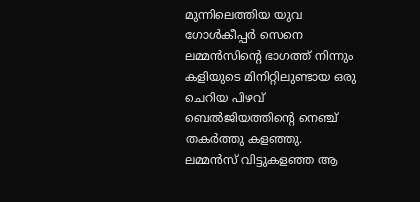മുന്നിലെത്തിയ യുവ ഗോൾകീപ്പർ സെനെ ലമ്മൻസിന്റെ ഭാഗത്ത് നിന്നും കളിയുടെ മിനിറ്റിലുണ്ടായ ഒരു ചെറിയ പിഴവ് ബെൽജിയത്തിന്റെ നെഞ്ച് തകർത്തു കളഞ്ഞു. ലമ്മൻസ് വിട്ടുകളഞ്ഞ ആ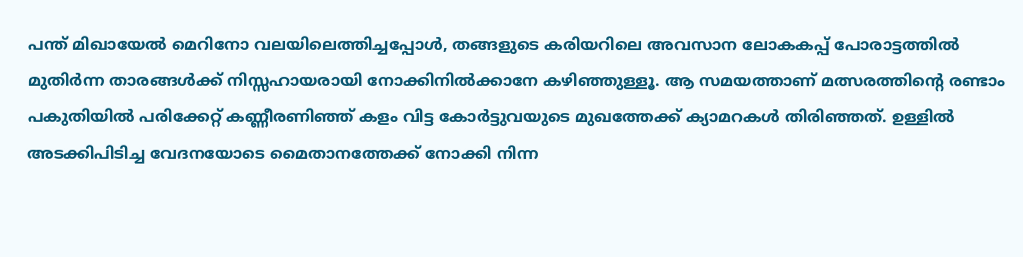പന്ത് മിഖായേൽ മെറിനോ വലയിലെത്തിച്ചപ്പോൾ, തങ്ങളുടെ കരിയറിലെ അവസാന ലോകകപ്പ് പോരാട്ടത്തിൽ മുതിർന്ന താരങ്ങൾക്ക് നിസ്സഹായരായി നോക്കിനിൽക്കാനേ കഴിഞ്ഞുള്ളൂ. ആ സമയത്താണ് മത്സരത്തിന്‍റെ രണ്ടാം പകുതിയിൽ പരിക്കേറ്റ് കണ്ണീരണിഞ്ഞ് കളം വിട്ട കോർട്ടുവയുടെ മുഖത്തേക്ക് ക്യാമറകൾ തിരിഞ്ഞത്. ഉള്ളിൽ അടക്കിപിടിച്ച വേദനയോടെ മൈതാനത്തേക്ക് നോക്കി നിന്ന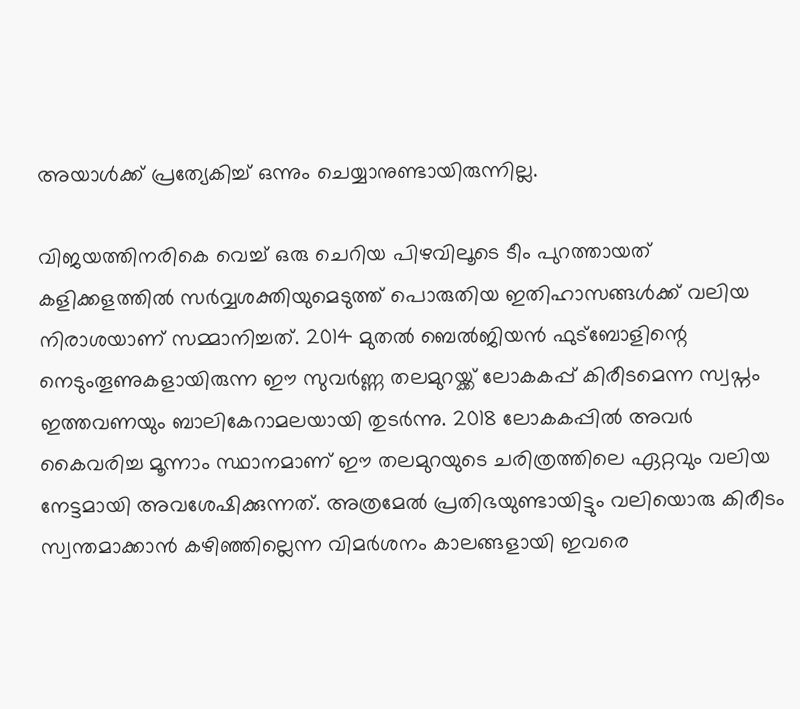അയാൾക്ക് പ്രത്യേകിച്ച് ഒന്നും ചെയ്യാനുണ്ടായിരുന്നില്ല.

വിജയത്തിനരികെ വെച്ച് ഒരു ചെറിയ പിഴവിലൂടെ ടീം പുറത്തായത് കളിക്കളത്തിൽ സർവ്വശക്തിയുമെടുത്ത് പൊരുതിയ ഇതിഹാസങ്ങൾക്ക് വലിയ നിരാശയാണ് സമ്മാനിച്ചത്. 2014 മുതൽ ബെൽജിയൻ ഫുട്ബോളിന്റെ നെടുംതൂണുകളായിരുന്ന ഈ സുവർണ്ണ തലമുറയ്ക്ക് ലോകകപ്പ് കിരീടമെന്ന സ്വപ്നം ഇത്തവണയും ബാലികേറാമലയായി തുടർന്നു. 2018 ലോകകപ്പിൽ അവർ കൈവരിച്ച മൂന്നാം സ്ഥാനമാണ് ഈ തലമുറയുടെ ചരിത്രത്തിലെ ഏറ്റവും വലിയ നേട്ടമായി അവശേഷിക്കുന്നത്. അത്രമേൽ പ്രതിഭയുണ്ടായിട്ടും വലിയൊരു കിരീടം സ്വന്തമാക്കാൻ കഴിഞ്ഞില്ലെന്ന വിമർശനം കാലങ്ങളായി ഇവരെ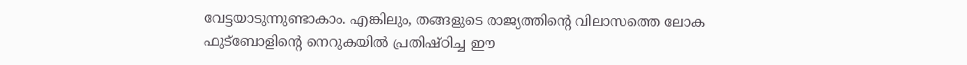വേട്ടയാടുന്നുണ്ടാകാം. എങ്കിലും, തങ്ങളുടെ രാജ്യത്തിന്റെ വിലാസത്തെ ലോക ഫുട്ബോളിന്റെ നെറുകയിൽ പ്രതിഷ്ഠിച്ച ഈ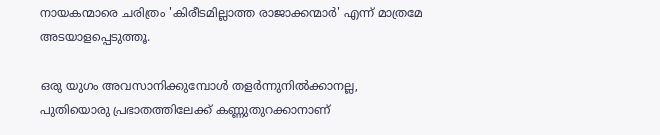നായകന്മാരെ ചരിത്രം 'കിരീടമില്ലാത്ത രാജാക്കന്മാർ' എന്ന് മാത്രമേ അടയാളപ്പെടുത്തൂ.

ഒരു യുഗം അവസാനിക്കുമ്പോൾ തളർന്നുനിൽക്കാനല്ല, പുതിയൊരു പ്രഭാതത്തിലേക്ക് കണ്ണുതുറക്കാനാണ്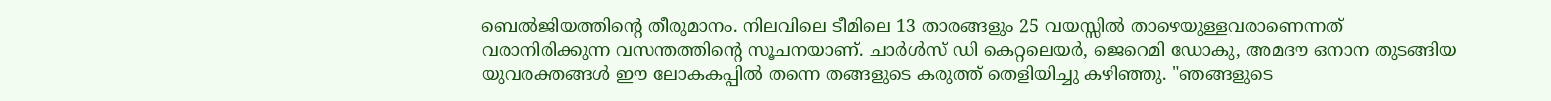ബെൽജിയത്തിന്റെ തീരുമാനം. നിലവിലെ ടീമിലെ 13 താരങ്ങളും 25 വയസ്സിൽ താഴെയുള്ളവരാണെന്നത് വരാനിരിക്കുന്ന വസന്തത്തിന്റെ സൂചനയാണ്. ചാർൾസ് ഡി കെറ്റലെയർ, ജെറെമി ഡോകു, അമദൗ ഒനാന തുടങ്ങിയ യുവരക്തങ്ങൾ ഈ ലോകകപ്പിൽ തന്നെ തങ്ങളുടെ കരുത്ത് തെളിയിച്ചു കഴിഞ്ഞു. "ഞങ്ങളുടെ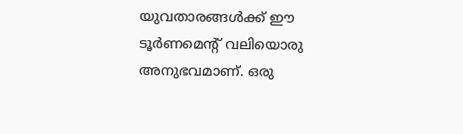യുവതാരങ്ങൾക്ക് ഈ ടൂർണമെന്റ് വലിയൊരു അനുഭവമാണ്. ഒരു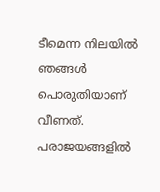ടീമെന്ന നിലയിൽ ഞങ്ങൾ പൊരുതിയാണ് വീണത്. പരാജയങ്ങളിൽ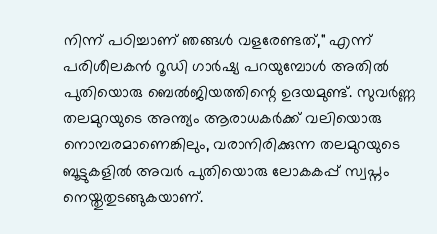നിന്ന് പഠിച്ചാണ് ഞങ്ങൾ വളരേണ്ടത്," എന്ന് പരിശീലകൻ റൂഡി ഗാർഷ്യ പറയുമ്പോൾ അതിൽ പുതിയൊരു ബെൽജിയത്തിന്റെ ഉദയമുണ്ട്. സുവർണ്ണ തലമുറയുടെ അന്ത്യം ആരാധകർക്ക് വലിയൊരു നൊമ്പരമാണെങ്കിലും, വരാനിരിക്കുന്ന തലമുറയുടെ ബൂട്ടുകളിൽ അവർ പുതിയൊരു ലോകകപ്പ് സ്വപ്നം നെയ്തുതുടങ്ങുകയാണ്.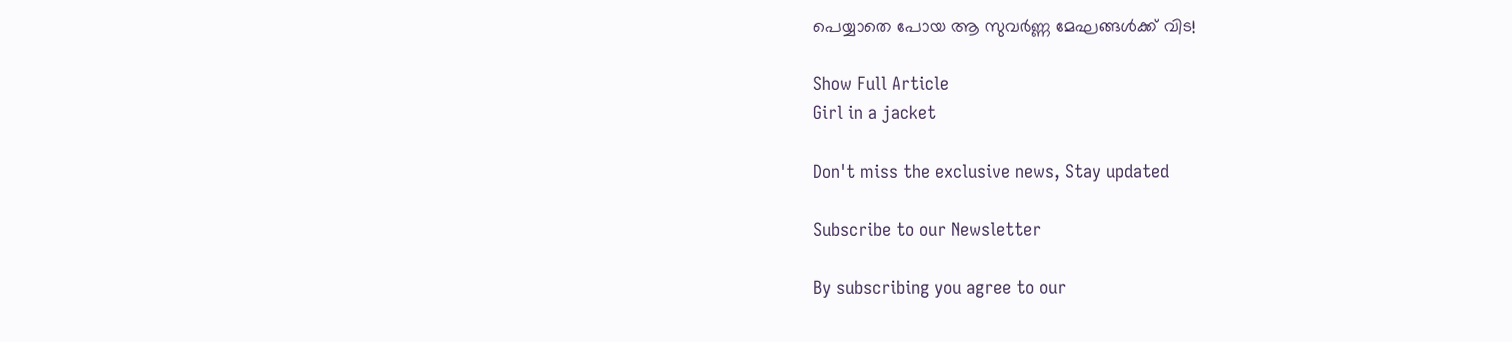പെയ്യാതെ പോയ ആ സുവർണ്ണ മേഘങ്ങൾക്ക് വിട!

Show Full Article
Girl in a jacket

Don't miss the exclusive news, Stay updated

Subscribe to our Newsletter

By subscribing you agree to our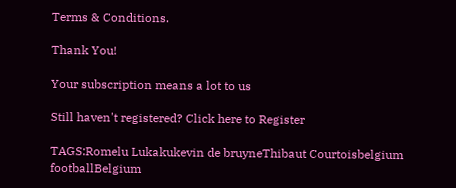Terms & Conditions.

Thank You!

Your subscription means a lot to us

Still haven't registered? Click here to Register

TAGS:Romelu Lukakukevin de bruyneThibaut Courtoisbelgium footballBelgium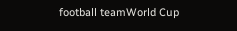football teamWorld Cup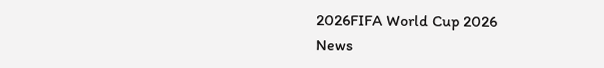2026FIFA World Cup 2026
News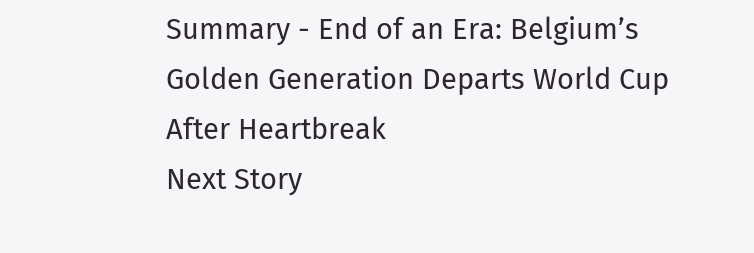Summary - End of an Era: Belgium’s Golden Generation Departs World Cup After Heartbreak
Next Story